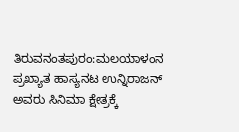ತಿರುವನಂತಪುರಂ:ಮಲಯಾಳಂನ ಪ್ರಖ್ಯಾತ ಹಾಸ್ಯನಟ ಉನ್ನಿರಾಜನ್ ಅವರು ಸಿನಿಮಾ ಕ್ಷೇತ್ರಕ್ಕೆ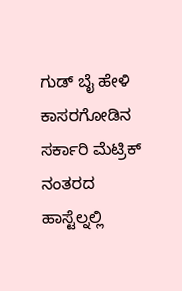ಗುಡ್ ಬೈ ಹೇಳಿ ಕಾಸರಗೋಡಿನ ಸರ್ಕಾರಿ ಮೆಟ್ರಿಕ್ ನಂತರದ ಹಾಸ್ಟೆಲ್ನಲ್ಲಿ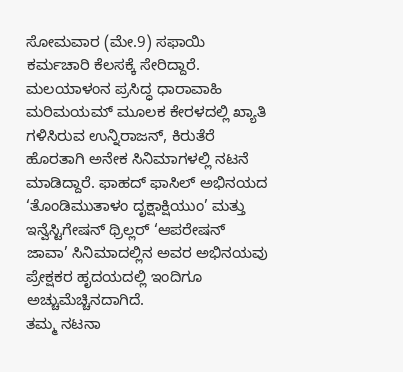ಸೋಮವಾರ (ಮೇ.9) ಸಫಾಯಿ ಕರ್ಮಚಾರಿ ಕೆಲಸಕ್ಕೆ ಸೇರಿದ್ದಾರೆ.
ಮಲಯಾಳಂನ ಪ್ರಸಿದ್ಧ ಧಾರಾವಾಹಿ ಮರಿಮಯಮ್ ಮೂಲಕ ಕೇರಳದಲ್ಲಿ ಖ್ಯಾತಿ ಗಳಿಸಿರುವ ಉನ್ನಿರಾಜನ್, ಕಿರುತೆರೆ ಹೊರತಾಗಿ ಅನೇಕ ಸಿನಿಮಾಗಳಲ್ಲಿ ನಟನೆ ಮಾಡಿದ್ದಾರೆ. ಫಾಹದ್ ಫಾಸಿಲ್ ಅಭಿನಯದ ‘ತೊಂಡಿಮುತಾಳಂ ದೃಕ್ಷಾಕ್ಷಿಯುಂ’ ಮತ್ತು ಇನ್ವೆಸ್ಟಿಗೇಷನ್ ಥ್ರಿಲ್ಲರ್ ‘ಆಪರೇಷನ್ ಜಾವಾ’ ಸಿನಿಮಾದಲ್ಲಿನ ಅವರ ಅಭಿನಯವು ಪ್ರೇಕ್ಷಕರ ಹೃದಯದಲ್ಲಿ ಇಂದಿಗೂ ಅಚ್ಚುಮೆಚ್ಚಿನದಾಗಿದೆ.
ತಮ್ಮ ನಟನಾ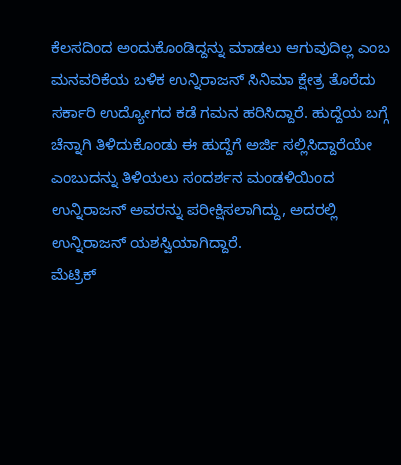ಕೆಲಸದಿಂದ ಅಂದುಕೊಂಡಿದ್ದನ್ನು ಮಾಡಲು ಆಗುವುದಿಲ್ಲ ಎಂಬ ಮನವರಿಕೆಯ ಬಳಿಕ ಉನ್ನಿರಾಜನ್ ಸಿನಿಮಾ ಕ್ಷೇತ್ರ ತೊರೆದು ಸರ್ಕಾರಿ ಉದ್ಯೋಗದ ಕಡೆ ಗಮನ ಹರಿಸಿದ್ದಾರೆ. ಹುದ್ದೆಯ ಬಗ್ಗೆ ಚೆನ್ನಾಗಿ ತಿಳಿದುಕೊಂಡು ಈ ಹುದ್ದೆಗೆ ಅರ್ಜಿ ಸಲ್ಲಿಸಿದ್ದಾರೆಯೇ ಎಂಬುದನ್ನು ತಿಳಿಯಲು ಸಂದರ್ಶನ ಮಂಡಳಿಯಿಂದ ಉನ್ನಿರಾಜನ್ ಅವರನ್ನು ಪರೀಕ್ಷಿಸಲಾಗಿದ್ದು, ಅದರಲ್ಲಿ ಉನ್ನಿರಾಜನ್ ಯಶಸ್ವಿಯಾಗಿದ್ದಾರೆ.
ಮೆಟ್ರಿಕ್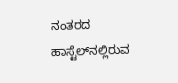ನಂತರದ ಹಾಸ್ಟೆಲ್‌ನಲ್ಲಿರುವ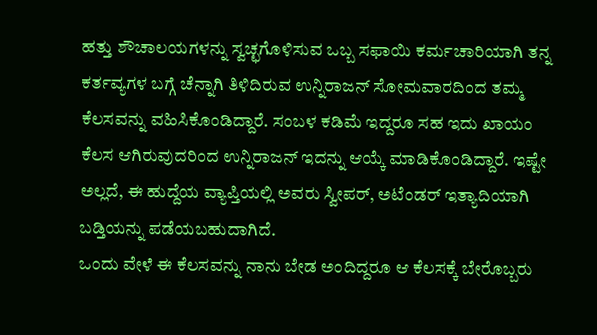ಹತ್ತು ಶೌಚಾಲಯಗಳನ್ನು ಸ್ವಚ್ಛಗೊಳಿಸುವ ಒಬ್ಬ ಸಫಾಯಿ ಕರ್ಮಚಾರಿಯಾಗಿ ತನ್ನ ಕರ್ತವ್ಯಗಳ ಬಗ್ಗೆ ಚೆನ್ನಾಗಿ ತಿಳಿದಿರುವ ಉನ್ನಿರಾಜನ್ ಸೋಮವಾರದಿಂದ ತಮ್ಮ ಕೆಲಸವನ್ನು ವಹಿಸಿಕೊಂಡಿದ್ದಾರೆ. ಸಂಬಳ ಕಡಿಮೆ ಇದ್ದರೂ ಸಹ ಇದು ಖಾಯಂ ಕೆಲಸ ಆಗಿರುವುದರಿಂದ ಉನ್ನಿರಾಜನ್ ಇದನ್ನು ಆಯ್ಕೆ ಮಾಡಿಕೊಂಡಿದ್ದಾರೆ. ಇಷ್ಟೇ ಅಲ್ಲದೆ, ಈ ಹುದ್ದೆಯ ವ್ಯಾಪ್ತಿಯಲ್ಲಿ ಅವರು ಸ್ವೀಪರ್, ಅಟೆಂಡರ್ ಇತ್ಯಾದಿಯಾಗಿ ಬಡ್ತಿಯನ್ನು ಪಡೆಯಬಹುದಾಗಿದೆ.
ಒಂದು ವೇಳೆ ಈ ಕೆಲಸವನ್ನು ನಾನು ಬೇಡ ಅಂದಿದ್ದರೂ ಆ ಕೆಲಸಕ್ಕೆ ಬೇರೊಬ್ಬರು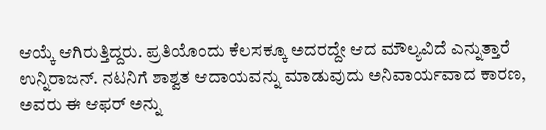ಆಯ್ಕೆ ಆಗಿರುತ್ತಿದ್ದರು. ಪ್ರತಿಯೊಂದು ಕೆಲಸಕ್ಕೂ ಅದರದ್ದೇ ಆದ ಮೌಲ್ಯವಿದೆ ಎನ್ನುತ್ತಾರೆ ಉನ್ನಿರಾಜನ್. ನಟನಿಗೆ ಶಾಶ್ವತ ಆದಾಯವನ್ನು ಮಾಡುವುದು ಅನಿವಾರ್ಯವಾದ ಕಾರಣ, ಅವರು ಈ ಆಫರ್ ಅನ್ನು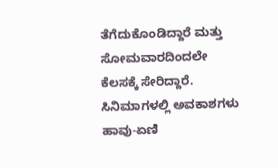ತೆಗೆದುಕೊಂಡಿದ್ದಾರೆ ಮತ್ತು ಸೋಮವಾರದಿಂದಲೇ ಕೆಲಸಕ್ಕೆ ಸೇರಿದ್ದಾರೆ.
ಸಿನಿಮಾಗಳಲ್ಲಿ ಅವಕಾಶಗಳು ಹಾವು-ಏಣಿ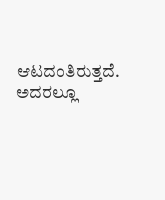ಆಟದಂತಿರುತ್ತದೆ. ಅದರಲ್ಲೂ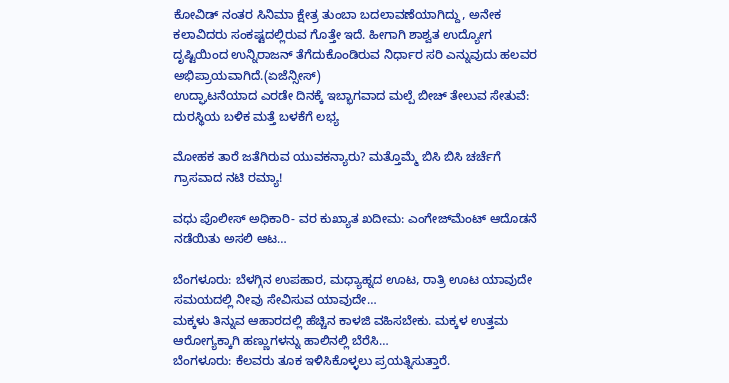ಕೋವಿಡ್ ನಂತರ ಸಿನಿಮಾ ಕ್ಷೇತ್ರ ತುಂಬಾ ಬದಲಾವಣೆಯಾಗಿದ್ದು, ಅನೇಕ ಕಲಾವಿದರು ಸಂಕಷ್ಟದಲ್ಲಿರುವ ಗೊತ್ತೇ ಇದೆ. ಹೀಗಾಗಿ ಶಾಶ್ವತ ಉದ್ಯೋಗ ದೃಷ್ಟಿಯಿಂದ ಉನ್ನಿರಾಜನ್ ತೆಗೆದುಕೊಂಡಿರುವ ನಿರ್ಧಾರ ಸರಿ ಎನ್ನುವುದು ಹಲವರ ಅಭಿಪ್ರಾಯವಾಗಿದೆ.(ಏಜೆನ್ಸೀಸ್)
ಉದ್ಘಾಟನೆಯಾದ ಎರಡೇ ದಿನಕ್ಕೆ ಇಬ್ಭಾಗವಾದ ಮಲ್ಪೆ ಬೀಚ್ ತೇಲುವ ಸೇತುವೆ: ದುರಸ್ಥಿಯ ಬಳಿಕ ಮತ್ತೆ ಬಳಕೆಗೆ ಲಭ್ಯ

ಮೋಹಕ ತಾರೆ ಜತೆಗಿರುವ ಯುವಕನ್ಯಾರು? ಮತ್ತೊಮ್ಮೆ ಬಿಸಿ ಬಿಸಿ ಚರ್ಚೆಗೆ ಗ್ರಾಸವಾದ ನಟಿ ರಮ್ಯಾ!

ವಧು ಪೊಲೀಸ್ ಅಧಿಕಾರಿ- ವರ ಕುಖ್ಯಾತ ಖದೀಮ: ಎಂಗೇಜ್‌ಮೆಂಟ್‌ ಆದೊಡನೆ ನಡೆಯಿತು ಅಸಲಿ ಆಟ…

ಬೆಂಗಳೂರು: ಬೆಳಗ್ಗಿನ ಉಪಹಾರ, ಮಧ್ಯಾಹ್ನದ ಊಟ, ರಾತ್ರಿ ಊಟ ಯಾವುದೇ ಸಮಯದಲ್ಲಿ ನೀವು ಸೇವಿಸುವ ಯಾವುದೇ…
ಮಕ್ಕಳು ತಿನ್ನುವ ಆಹಾರದಲ್ಲಿ ಹೆಚ್ಚಿನ ಕಾಳಜಿ ವಹಿಸಬೇಕು. ಮಕ್ಕಳ ಉತ್ತಮ ಆರೋಗ್ಯಕ್ಕಾಗಿ ಹಣ್ಣುಗಳನ್ನು ಹಾಲಿನಲ್ಲಿ ಬೆರೆಸಿ…
ಬೆಂಗಳೂರು: ಕೆಲವರು ತೂಕ ಇಳಿಸಿಕೊಳ್ಳಲು ಪ್ರಯತ್ನಿಸುತ್ತಾರೆ.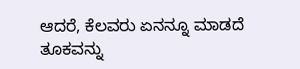ಆದರೆ, ಕೆಲವರು ಏನನ್ನೂ ಮಾಡದೆ ತೂಕವನ್ನು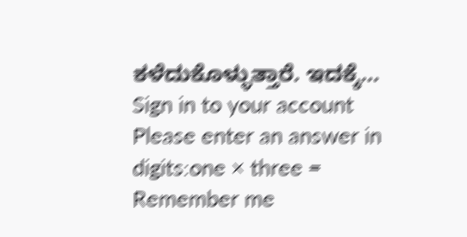ಕಳೆದುಕೊಳ್ಳುತ್ತಾರೆ. ಇದಕ್ಕೆ…
Sign in to your account
Please enter an answer in digits:one × three =
Remember me